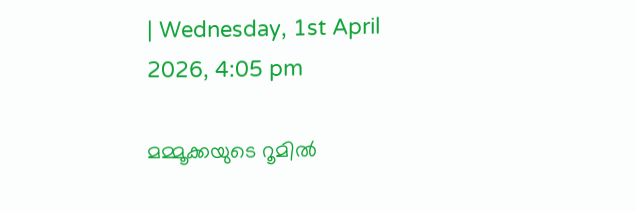| Wednesday, 1st April 2026, 4:05 pm

മമ്മൂക്കയുടെ റൂമിൽ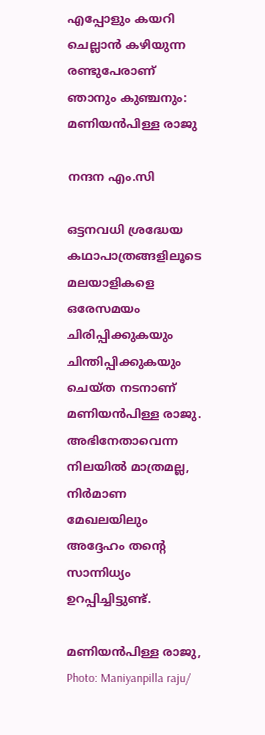എപ്പോളും കയറി ചെല്ലാൻ കഴിയുന്ന രണ്ടുപേരാണ് ഞാനും കുഞ്ചനും: മണിയൻപിള്ള രാജു

നന്ദന എം.സി

ഒട്ടനവധി ശ്രദ്ധേയ കഥാപാത്രങ്ങളിലൂടെ മലയാളികളെ ഒരേസമയം ചിരിപ്പിക്കുകയും ചിന്തിപ്പിക്കുകയും ചെയ്ത നടനാണ് മണിയൻപിള്ള രാജു. അഭിനേതാവെന്ന നിലയിൽ മാത്രമല്ല, നിർമാണ മേഖലയിലും അദ്ദേഹം തന്റെ സാന്നിധ്യം ഉറപ്പിച്ചിട്ടുണ്ട്.

മണിയൻപിള്ള രാജു, Photo: Maniyanpilla raju/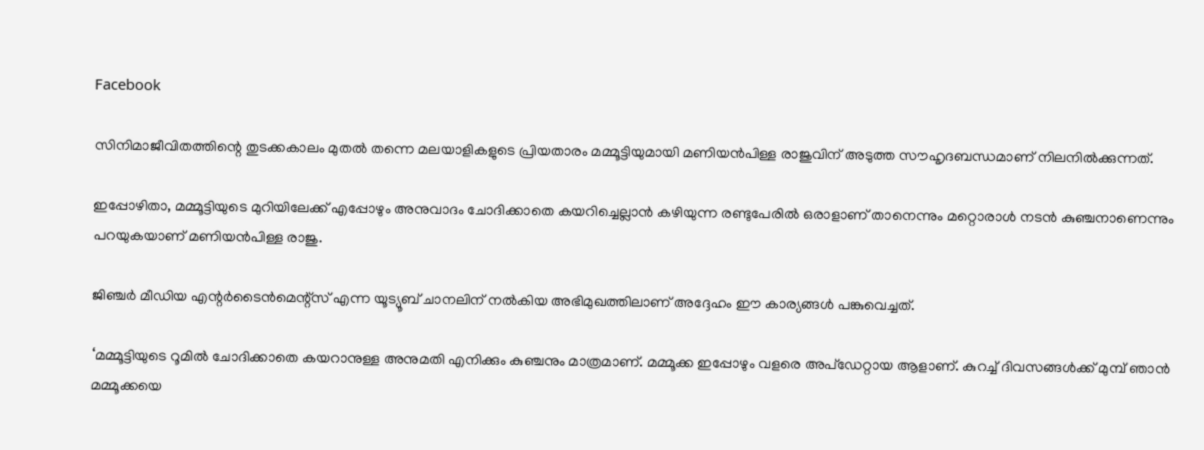Facebook

സിനിമാജീവിതത്തിന്റെ തുടക്കകാലം മുതൽ തന്നെ മലയാളികളുടെ പ്രിയതാരം മമ്മൂട്ടിയുമായി മണിയൻപിള്ള രാജുവിന് അടുത്ത സൗഹൃദബന്ധമാണ് നിലനിൽക്കുന്നത്.

ഇപ്പോഴിതാ, മമ്മൂട്ടിയുടെ മുറിയിലേക്ക് എപ്പോഴും അനുവാദം ചോദിക്കാതെ കയറിച്ചെല്ലാൻ കഴിയുന്ന രണ്ടുപേരിൽ ഒരാളാണ് താനെന്നും മറ്റൊരാൾ നടൻ കുഞ്ചനാണെന്നും പറയുകയാണ് മണിയൻപിള്ള രാജു.

ജിഞ്ചർ മീഡിയ എന്റർടൈൻമെന്റ്സ് എന്ന യൂട്യൂബ് ചാനലിന് നൽകിയ അഭിമുഖത്തിലാണ് അദ്ദേഹം ഈ കാര്യങ്ങൾ പങ്കുവെച്ചത്.

‘മമ്മൂട്ടിയുടെ റൂമിൽ ചോദിക്കാതെ കയറാനുള്ള അനുമതി എനിക്കും കുഞ്ചനും മാത്രമാണ്. മമ്മൂക്ക ഇപ്പോഴും വളരെ അപ്‌ഡേറ്റായ ആളാണ്. കുറച്ച് ദിവസങ്ങൾക്ക് മുമ്പ് ഞാൻ മമ്മൂക്കയെ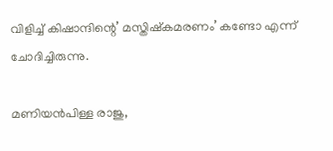വിളിച്ച് കിഷാന്ദിന്റെ’ മസ്തിഷ്‌കമരണം’ കണ്ടോ എന്ന് ചോദിച്ചിരുന്നു.

മണിയൻപിള്ള രാജു,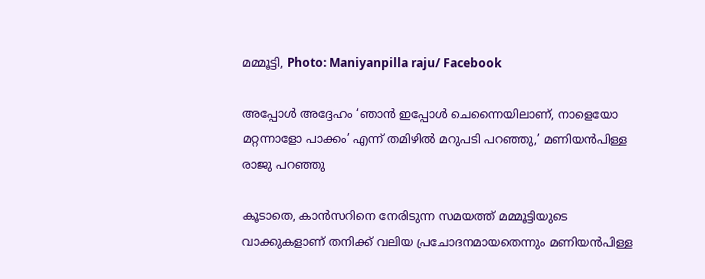മമ്മൂട്ടി, Photo: Maniyanpilla raju/ Facebook

അപ്പോൾ അദ്ദേഹം ‘ഞാൻ ഇപ്പോൾ ചെന്നൈയിലാണ്, നാളെയോ മറ്റന്നാളോ പാക്കം’ എന്ന് തമിഴിൽ മറുപടി പറഞ്ഞു,’ മണിയൻപിള്ള രാജു പറഞ്ഞു

കൂടാതെ, കാൻസറിനെ നേരിടുന്ന സമയത്ത് മമ്മൂട്ടിയുടെ വാക്കുകളാണ് തനിക്ക് വലിയ പ്രചോദനമായതെന്നും മണിയൻപിള്ള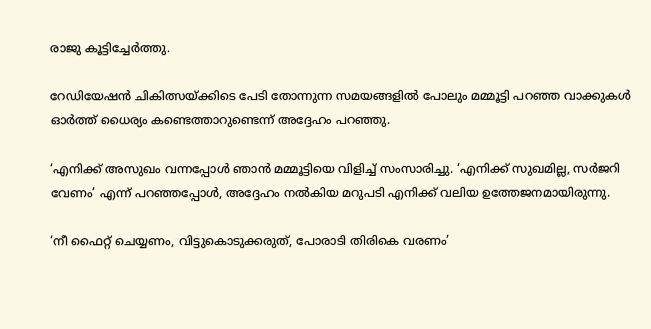രാജു കൂട്ടിച്ചേർത്തു.

റേഡിയേഷൻ ചികിത്സയ്ക്കിടെ പേടി തോന്നുന്ന സമയങ്ങളിൽ പോലും മമ്മൂട്ടി പറഞ്ഞ വാക്കുകൾ ഓർത്ത് ധൈര്യം കണ്ടെത്താറുണ്ടെന്ന് അദ്ദേഹം പറഞ്ഞു.

‘എനിക്ക് അസുഖം വന്നപ്പോൾ ഞാൻ മമ്മൂട്ടിയെ വിളിച്ച് സംസാരിച്ചു. ‘എനിക്ക് സുഖമില്ല, സർജറി വേണം’ എന്ന് പറഞ്ഞപ്പോൾ, അദ്ദേഹം നൽകിയ മറുപടി എനിക്ക് വലിയ ഉത്തേജനമായിരുന്നു.

‘നീ ഫൈറ്റ് ചെയ്യണം, വിട്ടുകൊടുക്കരുത്, പോരാടി തിരികെ വരണം’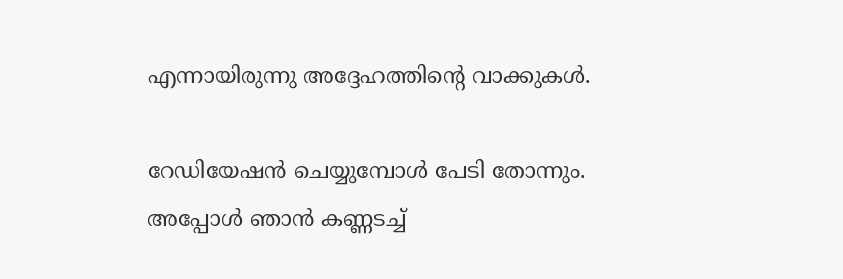എന്നായിരുന്നു അദ്ദേഹത്തിന്റെ വാക്കുകൾ.

റേഡിയേഷൻ ചെയ്യുമ്പോൾ പേടി തോന്നും. അപ്പോൾ ഞാൻ കണ്ണടച്ച്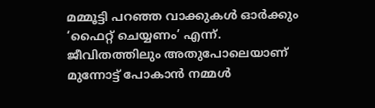മമ്മൂട്ടി പറഞ്ഞ വാക്കുകൾ ഓർക്കും ‘ഫൈറ്റ് ചെയ്യണം’ എന്ന്. ജീവിതത്തിലും അതുപോലെയാണ് മുന്നോട്ട് പോകാൻ നമ്മൾ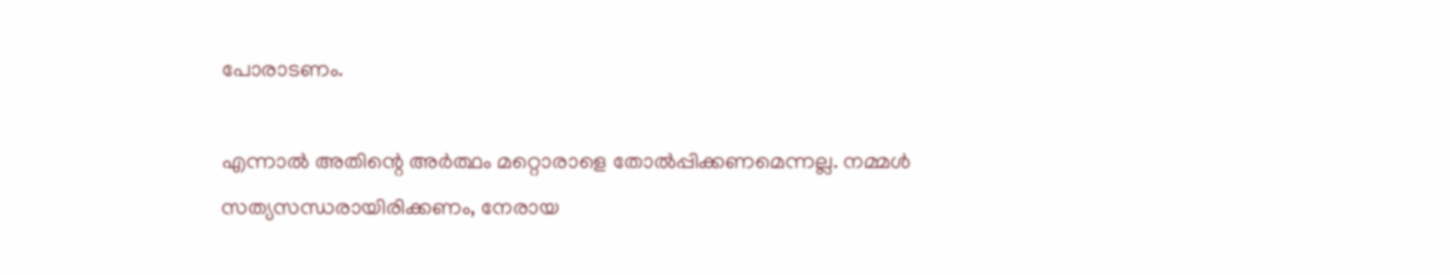പോരാടണം.

എന്നാൽ അതിന്റെ അർത്ഥം മറ്റൊരാളെ തോൽപ്പിക്കണമെന്നല്ല. നമ്മൾ സത്യസന്ധരായിരിക്കണം, നേരായ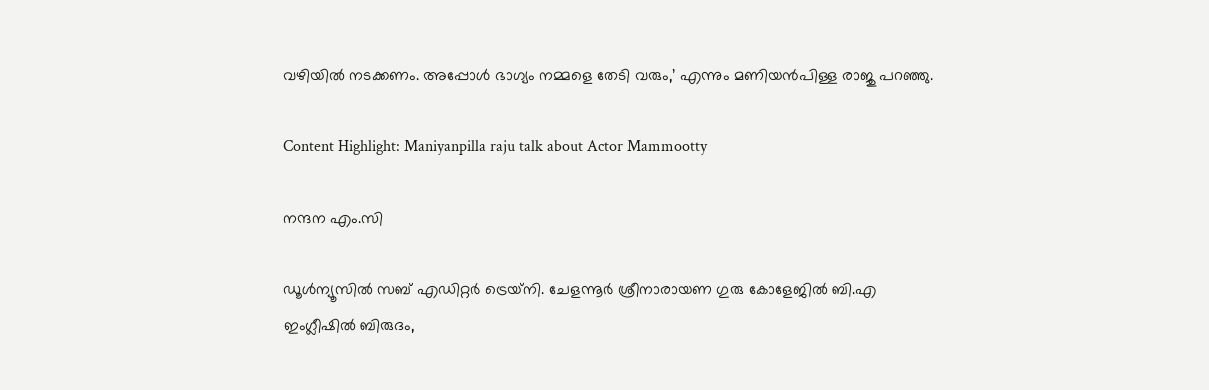വഴിയിൽ നടക്കണം. അപ്പോൾ ഭാഗ്യം നമ്മളെ തേടി വരും,’ എന്നും മണിയൻപിള്ള രാജു പറഞ്ഞു.

Content Highlight: Maniyanpilla raju talk about Actor Mammootty

നന്ദന എം.സി

ഡൂള്‍ന്യൂസില്‍ സബ് എഡിറ്റര്‍ ട്രെയ്‌നി. ചേളന്നൂര്‍ ശ്രീനാരായണ ഗുരു കോളേജില്‍ ബി.എ ഇംഗ്ലീഷില്‍ ബിരുദം,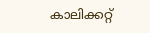കാലിക്കറ്റ്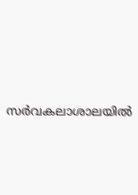സര്‍വകലാശാലയില്‍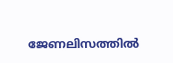ജേണലിസത്തില്‍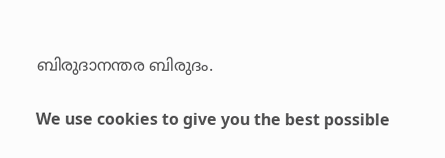ബിരുദാനന്തര ബിരുദം.

We use cookies to give you the best possible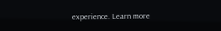experience. Learn more